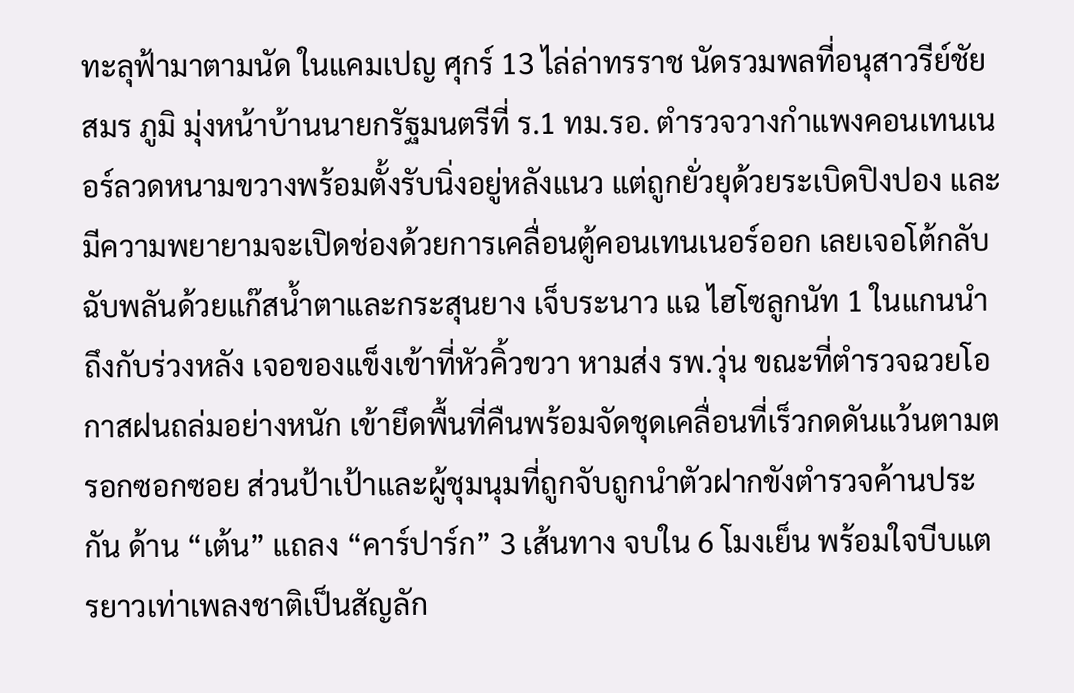ทะลุฟ้ามาตามนัด ในแคมเปญ ศุกร์ 13 ไล่ล่าทรราช นัดรวมพลที่อนุสาวรีย์ชัยสมร ภูมิ มุ่งหน้าบ้านนายกรัฐมนตรีที่ ร.1 ทม.รอ. ตำรวจวางกำแพงคอนเทนเนอร์ลวดหนามขวางพร้อมตั้งรับนิ่งอยู่หลังแนว แต่ถูกยั่วยุด้วยระเบิดปิงปอง และมีความพยายามจะเปิดช่องด้วยการเคลื่อนตู้คอนเทนเนอร์ออก เลยเจอโต้กลับฉับพลันด้วยแก๊สน้ำตาและกระสุนยาง เจ็บระนาว แฉ ไฮโซลูกนัท 1 ในแกนนำถึงกับร่วงหลัง เจอของแข็งเข้าที่หัวคิ้วขวา หามส่ง รพ.วุ่น ขณะที่ตำรวจฉวยโอกาสฝนถล่มอย่างหนัก เข้ายึดพื้นที่คืนพร้อมจัดชุดเคลื่อนที่เร็วกดดันแว้นตามตรอกซอกซอย ส่วนป้าเป้าและผู้ชุมนุมที่ถูกจับถูกนำตัวฝากขังตำรวจค้านประกัน ด้าน “เต้น” แถลง “คาร์ปาร์ก” 3 เส้นทาง จบใน 6 โมงเย็น พร้อมใจบีบแตรยาวเท่าเพลงชาติเป็นสัญลัก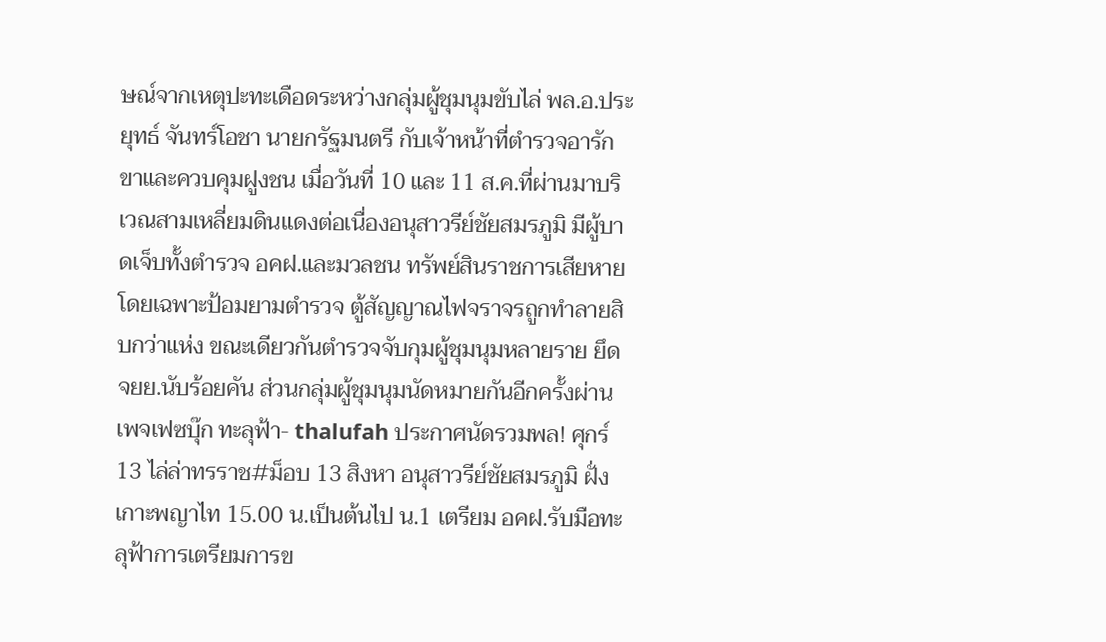ษณ์จากเหตุปะทะเดือดระหว่างกลุ่มผู้ชุมนุมขับไล่ พล.อ.ประยุทธ์ จันทร์โอชา นายกรัฐมนตรี กับเจ้าหน้าที่ตำรวจอารักขาและควบคุมฝูงชน เมื่อวันที่ 10 และ 11 ส.ค.ที่ผ่านมาบริเวณสามเหลี่ยมดินแดงต่อเนื่องอนุสาวรีย์ชัยสมรภูมิ มีผู้บาดเจ็บทั้งตำรวจ อคฝ.และมวลชน ทรัพย์สินราชการเสียหาย โดยเฉพาะป้อมยามตำรวจ ตู้สัญญาณไฟจราจรถูกทำลายสิบกว่าแห่ง ขณะเดียวกันตำรวจจับกุมผู้ชุมนุมหลายราย ยึด จยย.นับร้อยคัน ส่วนกลุ่มผู้ชุมนุมนัดหมายกันอีกครั้งผ่านเพจเฟซบุ๊ก ทะลุฟ้า- thalufah ประกาศนัดรวมพล! ศุกร์ 13 ไล่ล่าทรราช#ม็อบ 13 สิงหา อนุสาวรีย์ชัยสมรภูมิ ฝั่งเกาะพญาไท 15.00 น.เป็นต้นไป น.1 เตรียม อคฝ.รับมือทะลุฟ้าการเตรียมการข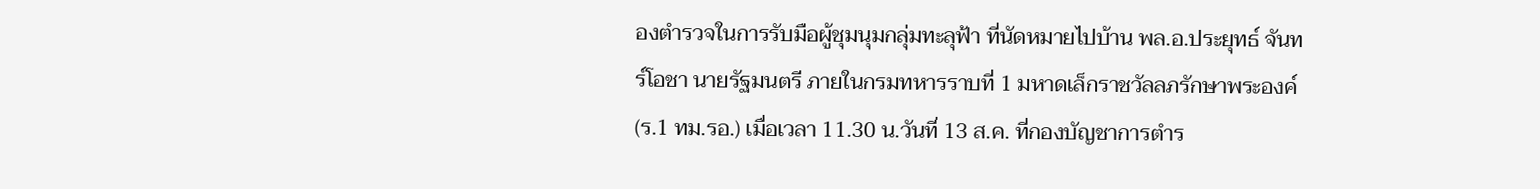องตำรวจในการรับมือผู้ชุมนุมกลุ่มทะลุฟ้า ที่นัดหมายไปบ้าน พล.อ.ประยุทธ์ จันทร์โอชา นายรัฐมนตรี ภายในกรมทหารราบที่ 1 มหาดเล็กราชวัลลภรักษาพระองค์ (ร.1 ทม.รอ.) เมื่อเวลา 11.30 น.วันที่ 13 ส.ค. ที่กองบัญชาการตำร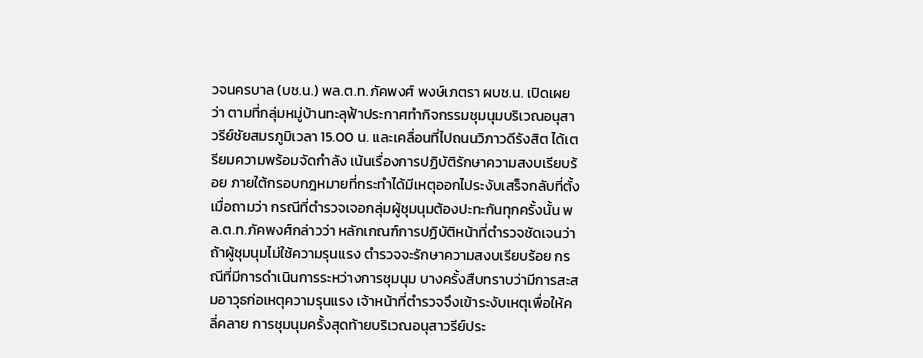วจนครบาล (บช.น.) พล.ต.ท.ภัคพงศ์ พงษ์เภตรา ผบช.น. เปิดเผยว่า ตามที่กลุ่มหมู่บ้านทะลุฟ้าประกาศทำกิจกรรมชุมนุมบริเวณอนุสาวรีย์ชัยสมรภูมิเวลา 15.00 น. และเคลื่อนที่ไปถนนวิภาวดีรังสิต ได้เตรียมความพร้อมจัดกำลัง เน้นเรื่องการปฏิบัติรักษาความสงบเรียบร้อย ภายใต้กรอบกฎหมายที่กระทำได้มีเหตุออกไประงับเสร็จกลับที่ตั้งเมื่อถามว่า กรณีที่ตำรวจเจอกลุ่มผู้ชุมนุมต้องปะทะกันทุกครั้งนั้น พล.ต.ท.ภัคพงศ์กล่าวว่า หลักเกณฑ์การปฏิบัติหน้าที่ตำรวจชัดเจนว่า ถ้าผู้ชุมนุมไม่ใช้ความรุนแรง ตำรวจจะรักษาความสงบเรียบร้อย กรณีที่มีการดำเนินการระหว่างการชุมนุม บางครั้งสืบทราบว่ามีการสะสมอาวุธก่อเหตุความรุนแรง เจ้าหน้าที่ตำรวจจึงเข้าระงับเหตุเพื่อให้คลี่คลาย การชุมนุมครั้งสุดท้ายบริเวณอนุสาวรีย์ประ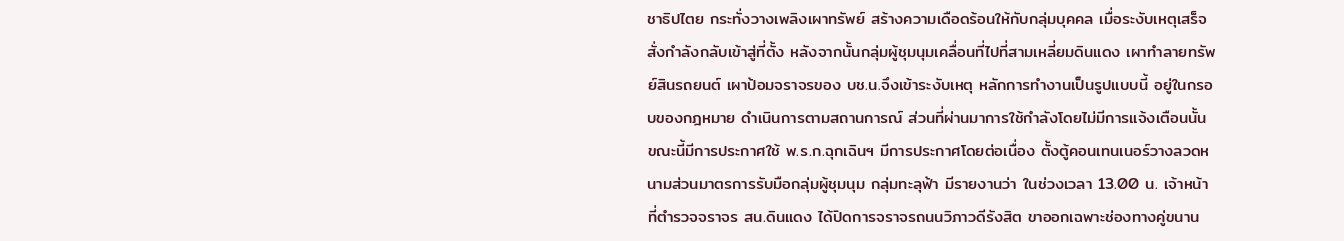ชาธิปไตย กระทั่งวางเพลิงเผาทรัพย์ สร้างความเดือดร้อนให้กับกลุ่มบุคคล เมื่อระงับเหตุเสร็จสั่งกำลังกลับเข้าสู่ที่ตั้ง หลังจากนั้นกลุ่มผู้ชุมนุมเคลื่อนที่ไปที่สามเหลี่ยมดินแดง เผาทำลายทรัพย์สินรถยนต์ เผาป้อมจราจรของ บช.น.จึงเข้าระงับเหตุ หลักการทำงานเป็นรูปแบบนี้ อยู่ในกรอบของกฎหมาย ดำเนินการตามสถานการณ์ ส่วนที่ผ่านมาการใช้กำลังโดยไม่มีการแจ้งเตือนนั้น ขณะนี้มีการประกาศใช้ พ.ร.ก.ฉุกเฉินฯ มีการประกาศโดยต่อเนื่อง ตั้งตู้คอนเทนเนอร์วางลวดหนามส่วนมาตรการรับมือกลุ่มผู้ชุมนุม กลุ่มทะลุฟ้า มีรายงานว่า ในช่วงเวลา 13.00 น. เจ้าหน้าที่ตำรวจจราจร สน.ดินแดง ได้ปิดการจราจรถนนวิภาวดีรังสิต ขาออกเฉพาะช่องทางคู่ขนาน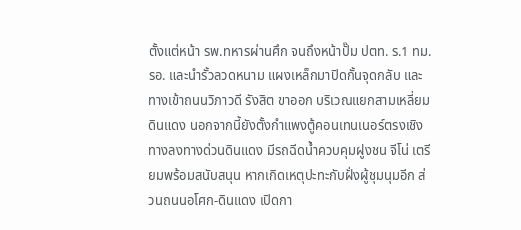ตั้งแต่หน้า รพ.ทหารผ่านศึก จนถึงหน้าปั๊ม ปตท. ร.1 ทม. รอ. และนำรั้วลวดหนาม แผงเหล็กมาปิดกั้นจุดกลับ และทางเข้าถนนวิภาวดี รังสิต ขาออก บริเวณแยกสามเหลี่ยมดินแดง นอกจากนี้ยังตั้งกำแพงตู้คอนเทนเนอร์ตรงเชิงทางลงทางด่วนดินแดง มีรถฉีดน้ำควบคุมฝูงชน จีโน่ เตรียมพร้อมสนับสนุน หากเกิดเหตุปะทะกับฝั่งผู้ชุมนุมอีก ส่วนถนนอโศก-ดินแดง เปิดกา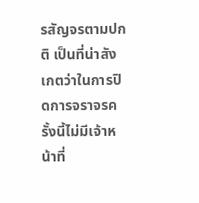รสัญจรตามปกติ เป็นที่น่าสังเกตว่าในการปิดการจราจรครั้งนี้ไม่มีเจ้าหน้าที่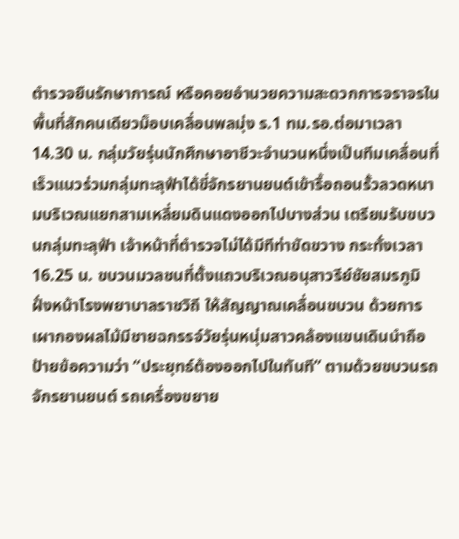ตำรวจยืนรักษาการณ์ หรือคอยอำนวยความสะดวกการจราจรในพื้นที่สักคนเดียวม็อบเคลื่อนพลมุ่ง ร.1 ทม.รอ.ต่อมาเวลา 14.30 น. กลุ่มวัยรุ่นนักศึกษาอาชีวะจำนวนหนึ่งเป็นทีมเคลื่อนที่เร็วแนวร่วมกลุ่มทะลุฟ้าได้ขี่จักรยานยนต์เข้ารื้อถอนรั้วลวดหนามบริเวณแยกสามเหลี่ยมดินแดงออกไปบางส่วน เตรียมรับขบวนกลุ่มทะลุฟ้า เจ้าหน้าที่ตำรวจไม่ได้มีทีท่าขัดขวาง กระทั่งเวลา 16.25 น. ขบวนมวลชนที่ตั้งแถวบริเวณอนุสาวรีย์ชัยสมรภูมิฝั่งหน้าโรงพยาบาลราชวิถี ให้สัญญาณเคลื่อนขบวน ด้วยการเผากองผลไม้มีชายฉกรรจ์วัยรุ่นหนุ่มสาวคล้องแขนเดินนำถือป้ายข้อความว่า “ประยุทธ์ต้องออกไปในทันที” ตามด้วยขบวนรถจักรยานยนต์ รถเครื่องขยาย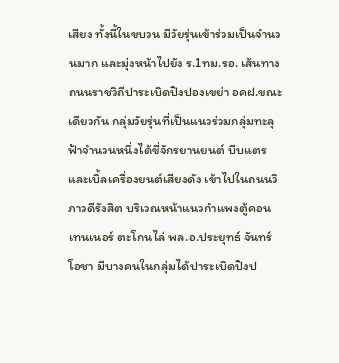เสียง ทั้งนี้ในขบวน มีวัยรุ่นเข้าร่วมเป็นจำนวนมาก และมุ่งหน้าไปยัง ร.1ทม.รอ. เส้นทางถนนราชวิถีปาระเบิดปิงปองเขย่า อคฝ.ขณะเดียวกัน กลุ่มวัยรุ่นที่เป็นแนวร่วมกลุ่มทะลุฟ้าจำนวนหนึ่งได้ขี่จักรยานยนต์ บีบแตรและเบิ้ลเครื่องยนต์เสียงดัง เข้าไปในถนนวิภาวดีรังสิต บริเวณหน้าแนวกำแพงตู้คอนเทนเนอร์ ตะโกนไล่ พล.อ.ประยุทธ์ จันทร์โอชา มีบางคนในกลุ่มได้ปาระเบิดปิงป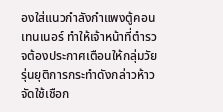องใส่แนวกำลังกำแพงตู้คอนเทนเนอร์ ทำให้เจ้าหน้าที่ตำรวจต้องประกาศเตือนให้กลุ่มวัยรุ่นยุติการกระทำดังกล่าวห้าวจัดใช้เชือก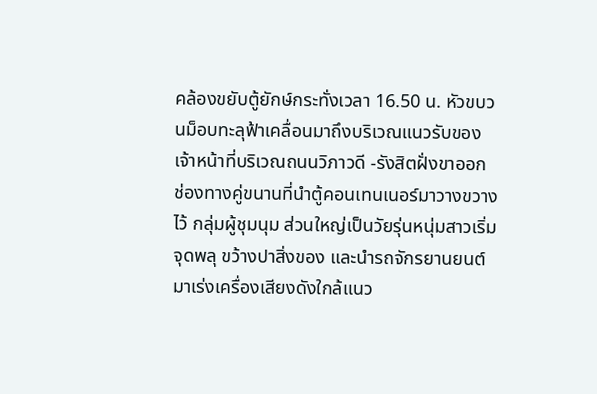คล้องขยับตู้ยักษ์กระทั่งเวลา 16.50 น. หัวขบวนม็อบทะลุฟ้าเคลื่อนมาถึงบริเวณแนวรับของเจ้าหน้าที่บริเวณถนนวิภาวดี -รังสิตฝั่งขาออก ช่องทางคู่ขนานที่นำตู้คอนเทนเนอร์มาวางขวางไว้ กลุ่มผู้ชุมนุม ส่วนใหญ่เป็นวัยรุ่นหนุ่มสาวเริ่มจุดพลุ ขว้างปาสิ่งของ และนำรถจักรยานยนต์มาเร่งเครื่องเสียงดังใกล้แนว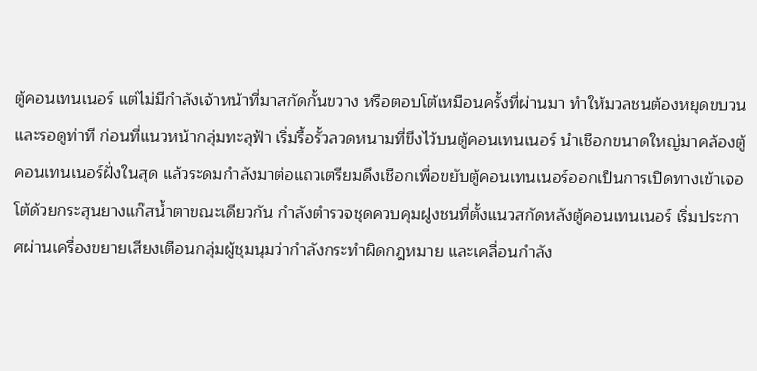ตู้คอนเทนเนอร์ แต่ไม่มีกำลังเจ้าหน้าที่มาสกัดกั้นขวาง หรือตอบโต้เหมือนครั้งที่ผ่านมา ทำให้มวลชนต้องหยุดขบวนและรอดูท่าที ก่อนที่แนวหน้ากลุ่มทะลุฟ้า เริ่มรื้อรั้วลวดหนามที่ขึงไว้บนตู้คอนเทนเนอร์ นำเชือกขนาดใหญ่มาคล้องตู้คอนเทนเนอร์ฝั่งในสุด แล้วระดมกำลังมาต่อแถวเตรียมดึงเชือกเพื่อขยับตู้คอนเทนเนอร์ออกเป็นการเปิดทางเข้าเจอโต้ด้วยกระสุนยางแก๊สน้ำตาขณะเดียวกัน กำลังตำรวจชุดควบคุมฝูงชนที่ตั้งแนวสกัดหลังตู้คอนเทนเนอร์ เริ่มประกาศผ่านเครื่องขยายเสียงเตือนกลุ่มผู้ชุมนุมว่ากำลังกระทำผิดกฎหมาย และเคลื่อนกำลัง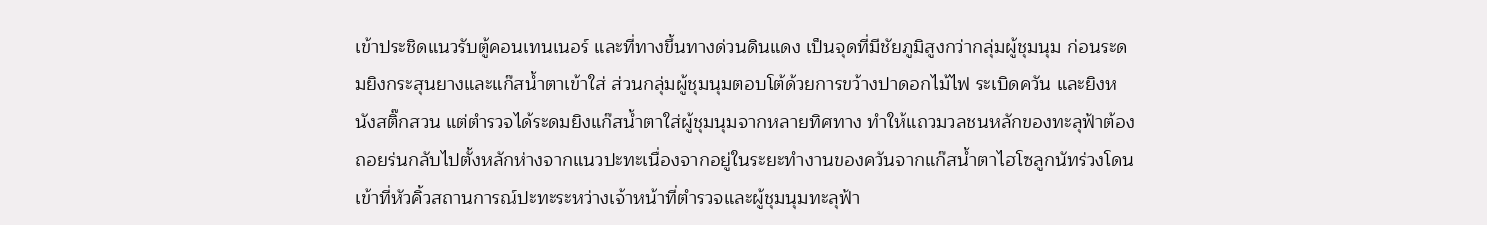เข้าประชิดแนวรับตู้คอนเทนเนอร์ และที่ทางขึ้นทางด่วนดินแดง เป็นจุดที่มีชัยภูมิสูงกว่ากลุ่มผู้ชุมนุม ก่อนระดมยิงกระสุนยางและแก๊สน้ำตาเข้าใส่ ส่วนกลุ่มผู้ชุมนุมตอบโต้ด้วยการขว้างปาดอกไม้ไฟ ระเบิดควัน และยิงหนังสติ๊กสวน แต่ตำรวจได้ระดมยิงแก๊สน้ำตาใส่ผู้ชุมนุมจากหลายทิศทาง ทำให้แถวมวลชนหลักของทะลุฟ้าต้องถอยร่นกลับไปตั้งหลักห่างจากแนวปะทะเนื่องจากอยู่ในระยะทำงานของควันจากแก๊สน้ำตาไฮโซลูกนัทร่วงโดนเข้าที่หัวคิ้วสถานการณ์ปะทะระหว่างเจ้าหน้าที่ตำรวจและผู้ชุมนุมทะลุฟ้า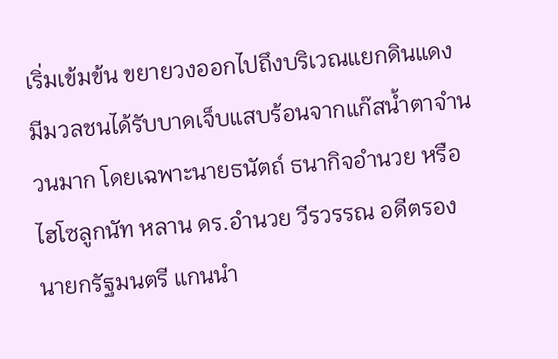เริ่มเข้มข้น ขยายวงออกไปถึงบริเวณแยกดินแดง มีมวลชนได้รับบาดเจ็บแสบร้อนจากแก๊สน้ำตาจำนวนมาก โดยเฉพาะนายธนัตถ์ ธนากิจอำนวย หรือ ไฮโซลูกนัท หลาน ดร.อำนวย วีรวรรณ อดีตรองนายกรัฐมนตรี แกนนำ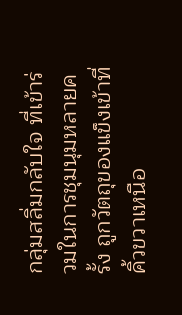กลุ่มสลิ่มกลับใจ ที่เข้าร่วมในการชุมนุมหลายครั้ง ถูกวัตถุของแข็งเข้าที่คิ้วขวาเหนือ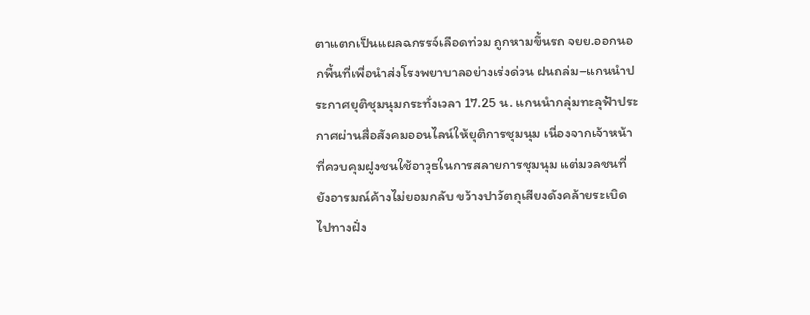ตาแตกเป็นแผลฉกรรจ์เลือดท่วม ถูกหามขึ้นรถ จยย.ออกนอกพื้นที่เพื่อนำส่งโรงพยาบาลอย่างเร่งด่วน ฝนถล่ม–แกนนำประกาศยุติชุมนุมกระทั่งเวลา 17.25 น. แกนนำกลุ่มทะลุฟ้าประกาศผ่านสื่อสังคมออนไลน์ให้ยุติการชุมนุม เนื่องจากเจ้าหน้าที่ควบคุมฝูงชนใช้อาวุธในการสลายการชุมนุม แต่มวลชนที่ยังอารมณ์ค้างไม่ยอมกลับ ขว้างปาวัตถุเสียงดังคล้ายระเบิดไปทางฝั่ง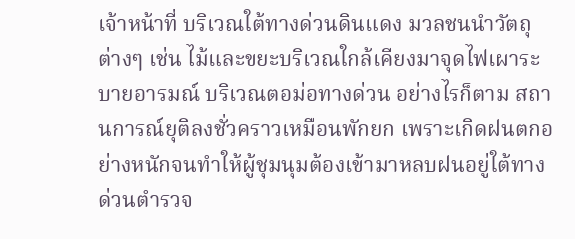เจ้าหน้าที่ บริเวณใต้ทางด่วนดินแดง มวลชนนำวัตถุต่างๆ เช่น ไม้และขยะบริเวณใกล้เคียงมาจุดไฟเผาระบายอารมณ์ บริเวณตอม่อทางด่วน อย่างไรก็ตาม สถานการณ์ยุติลงชั่วคราวเหมือนพักยก เพราะเกิดฝนตกอย่างหนักจนทำให้ผู้ชุมนุมต้องเข้ามาหลบฝนอยู่ใต้ทางด่วนตำรวจ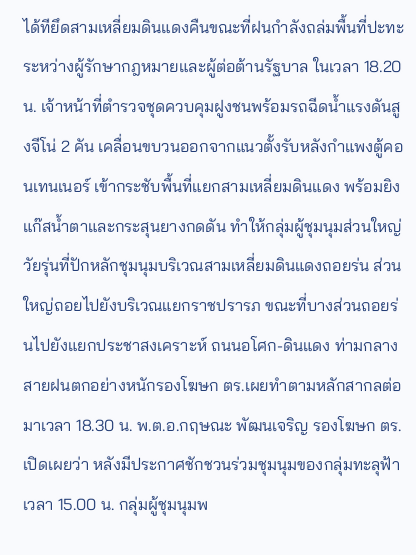ได้ทียึดสามเหลี่ยมดินแดงคืนขณะที่ฝนกำลังถล่มพื้นที่ปะทะระหว่างผู้รักษากฎหมายและผู้ต่อต้านรัฐบาล ในเวลา 18.20 น. เจ้าหน้าที่ตำรวจชุดควบคุมฝูงชนพร้อมรถฉีดน้ำแรงดันสูงจีโน่ 2 คัน เคลื่อนขบวนออกจากแนวตั้งรับหลังกำแพงตู้คอนเทนเนอร์ เข้ากระชับพื้นที่แยกสามเหลี่ยมดินแดง พร้อมยิงแก๊สน้ำตาและกระสุนยางกดดัน ทำให้กลุ่มผู้ชุมนุมส่วนใหญ่วัยรุ่นที่ปักหลักชุมนุมบริเวณสามเหลี่ยมดินแดงถอยร่น ส่วนใหญ่ถอยไปยังบริเวณแยกราชปรารภ ขณะที่บางส่วนถอยร่นไปยังแยกประชาสงเคราะห์ ถนนอโศก-ดินแดง ท่ามกลางสายฝนตกอย่างหนักรองโฆษก ตร.เผยทำตามหลักสากลต่อมาเวลา 18.30 น. พ.ต.อ.กฤษณะ พัฒนเจริญ รองโฆษก ตร. เปิดเผยว่า หลังมีประกาศชักชวนร่วมชุมนุมของกลุ่มทะลุฟ้าเวลา 15.00 น. กลุ่มผู้ชุมนุมพ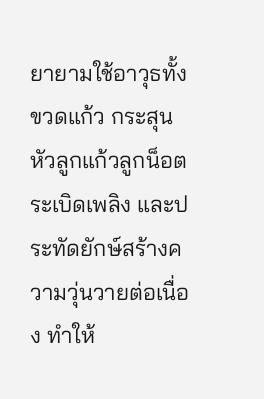ยายามใช้อาวุธทั้งขวดแก้ว กระสุนหัวลูกแก้วลูกน็อต ระเบิดเพลิง และประทัดยักษ์สร้างความวุ่นวายต่อเนื่อง ทำให้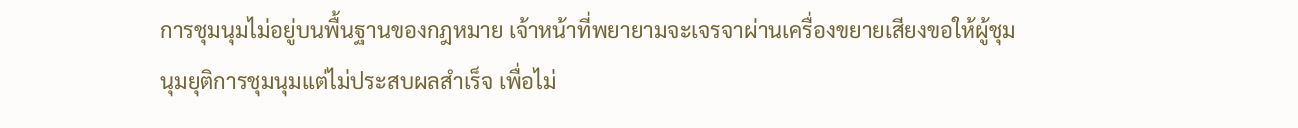การชุมนุมไม่อยู่บนพื้นฐานของกฎหมาย เจ้าหน้าที่พยายามจะเจรจาผ่านเครื่องขยายเสียงขอให้ผู้ชุมนุมยุติการชุมนุมแต่ไม่ประสบผลสำเร็จ เพื่อไม่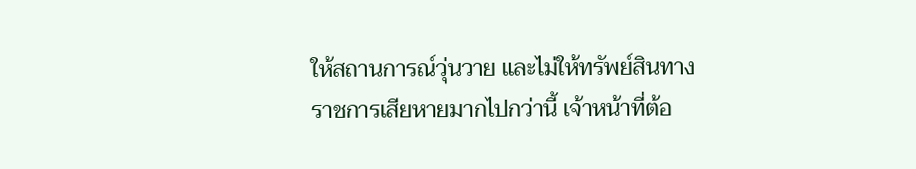ให้สถานการณ์วุ่นวาย และไม่ให้ทรัพย์สินทางราชการเสียหายมากไปกว่านี้ เจ้าหน้าที่ต้อ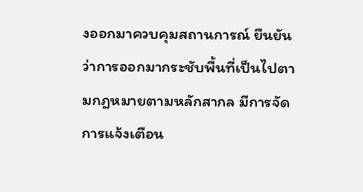งออกมาควบคุมสถานการณ์ ยืนยันว่าการออกมากระชับพื้นที่เป็นไปตามกฎหมายตามหลักสากล มีการจัดการแจ้งเตือน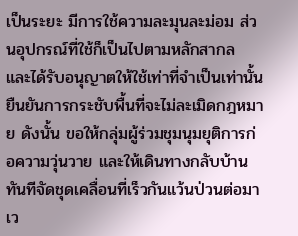เป็นระยะ มีการใช้ความละมุนละม่อม ส่วนอุปกรณ์ที่ใช้ก็เป็นไปตามหลักสากล และได้รับอนุญาตให้ใช้เท่าที่จำเป็นเท่านั้น ยืนยันการกระชับพื้นที่จะไม่ละเมิดกฎหมาย ดังนั้น ขอให้กลุ่มผู้ร่วมชุมนุมยุติการก่อความวุ่นวาย และให้เดินทางกลับบ้านทันทีจัดชุดเคลื่อนที่เร็วกันแว้นป่วนต่อมาเว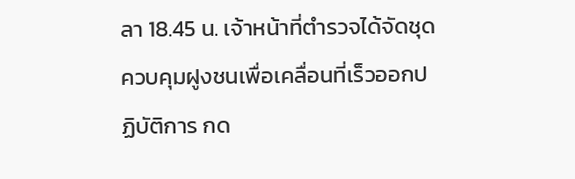ลา 18.45 น. เจ้าหน้าที่ตำรวจได้จัดชุดควบคุมฝูงชนเพื่อเคลื่อนที่เร็วออกปฏิบัติการ กด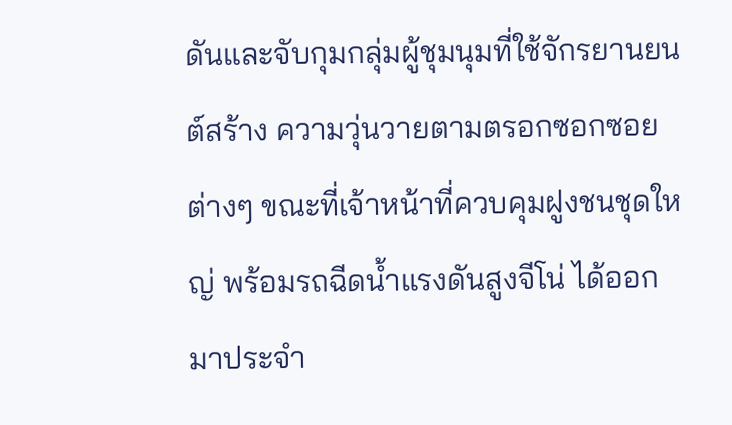ดันและจับกุมกลุ่มผู้ชุมนุมที่ใช้จักรยานยนต์สร้าง ความวุ่นวายตามตรอกซอกซอยต่างๆ ขณะที่เจ้าหน้าที่ควบคุมฝูงชนชุดใหญ่ พร้อมรถฉีดน้ำแรงดันสูงจีโน่ ได้ออกมาประจำ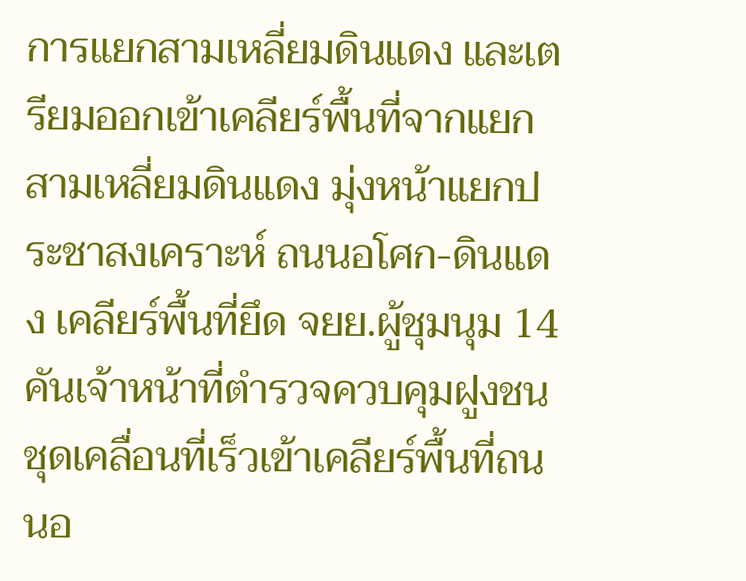การแยกสามเหลี่ยมดินแดง และเตรียมออกเข้าเคลียร์พื้นที่จากแยกสามเหลี่ยมดินแดง มุ่งหน้าแยกประชาสงเคราะห์ ถนนอโศก-ดินแดง เคลียร์พื้นที่ยึด จยย.ผู้ชุมนุม 14 คันเจ้าหน้าที่ตำรวจควบคุมฝูงชนชุดเคลื่อนที่เร็วเข้าเคลียร์พื้นที่ถนนอ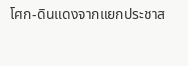โศก-ดินแดงจากแยกประชาส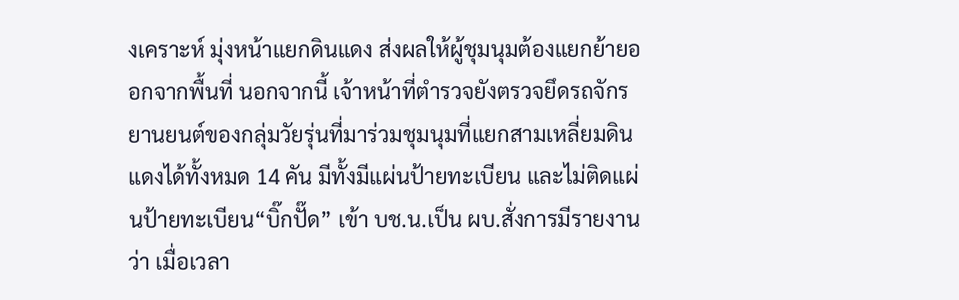งเคราะห์ มุ่งหน้าแยกดินแดง ส่งผลให้ผู้ชุมนุมต้องแยกย้ายออกจากพื้นที่ นอกจากนี้ เจ้าหน้าที่ตำรวจยังตรวจยึดรถจักรยานยนต์ของกลุ่มวัยรุ่นที่มาร่วมชุมนุมที่แยกสามเหลี่ยมดินแดงได้ทั้งหมด 14 คัน มีทั้งมีแผ่นป้ายทะเบียน และไม่ติดแผ่นป้ายทะเบียน“บิ๊กปั๊ด” เข้า บช.น.เป็น ผบ.สั่งการมีรายงานว่า เมื่อเวลา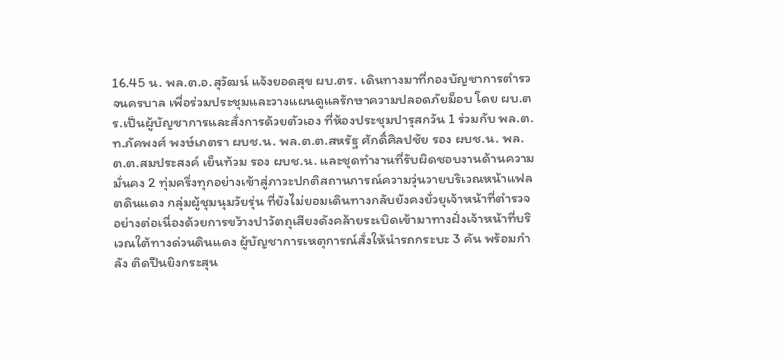16.45 น. พล.ต.อ.สุวัฒน์ แจ้งยอดสุข ผบ.ตร. เดินทางมาที่กองบัญชาการตำรวจนครบาล เพื่อร่วมประชุมและวางแผนดูแลรักษาความปลอดภัยม็อบ โดย ผบ.ตร.เป็นผู้บัญชาการและสั่งการด้วยตัวเอง ที่ห้องประชุมปารุสกวัน 1 ร่วมกับ พล.ต.ท.ภัคพงศ์ พงษ์เภตรา ผบช.น. พล.ต.ต.สหรัฐ ศักดิ์ศิลปชัย รอง ผบช.น. พล.ต.ต.สมประสงค์ เย็นท้วม รอง ผบช.น. และชุดทำงานที่รับผิดชอบงานด้านความมั่นคง 2 ทุ่มครึ่งทุกอย่างเข้าสู่ภาวะปกติสถานการณ์ความวุ่นวายบริเวณหน้าแฟลตดินแดง กลุ่มผู้ชุมนุมวัยรุ่น ที่ยังไม่ยอมเดินทางกลับยังคงยั่วยุเจ้าหน้าที่ตำรวจอย่างต่อเนื่องด้วยการขว้างปาวัตถุเสียงดังคล้ายระเบิดเข้ามาทางฝั่งเจ้าหน้าที่บริเวณใต้ทางด่วนดินแดง ผู้บัญชาการเหตุการณ์สั่งให้นำรถกระบะ 3 คัน พร้อมกำลัง ติดปืนยิงกระสุน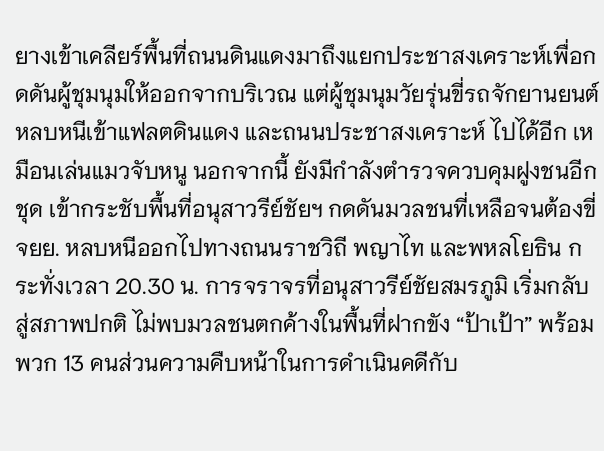ยางเข้าเคลียร์พื้นที่ถนนดินแดงมาถึงแยกประชาสงเคราะห์เพื่อกดดันผู้ชุมนุมให้ออกจากบริเวณ แต่ผู้ชุมนุมวัยรุ่นขี่รถจักยานยนต์หลบหนีเข้าแฟลตดินแดง และถนนประชาสงเคราะห์ ไปได้อีก เหมือนเล่นแมวจับหนู นอกจากนี้ ยังมีกำลังตำรวจควบคุมฝูงชนอีกชุด เข้ากระชับพื้นที่อนุสาวรีย์ชัยฯ กดดันมวลชนที่เหลือจนต้องขี่ จยย. หลบหนีออกไปทางถนนราชวิถี พญาไท และพหลโยธิน กระทั่งเวลา 20.30 น. การจราจรที่อนุสาวรีย์ชัยสมรภูมิ เริ่มกลับสู่สภาพปกติ ไม่พบมวลชนตกค้างในพื้นที่ฝากขัง “ป้าเป้า” พร้อมพวก 13 คนส่วนความคืบหน้าในการดำเนินคดีกับ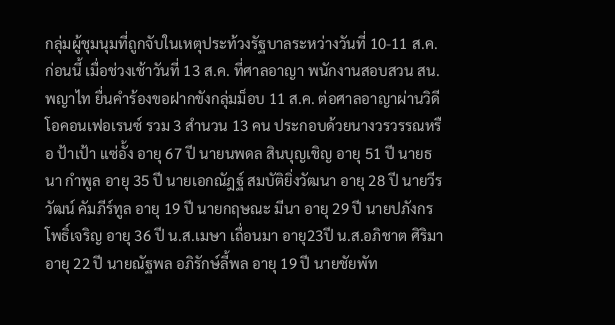กลุ่มผู้ชุมนุมที่ถูกจับในเหตุประท้วงรัฐบาลระหว่างวันที่ 10-11 ส.ค. ก่อนนี้ เมื่อช่วงเช้าวันที่ 13 ส.ค. ที่ศาลอาญา พนักงานสอบสวน สน.พญาไท ยื่นคำร้องขอฝากขังกลุ่มม็อบ 11 ส.ค. ต่อศาลอาญาผ่านวิดีโอคอนเฟอเรนซ์ รวม 3 สำนวน 13 คน ประกอบด้วยนางวรวรรณหรือ ป้าเป้า แซ่อั้ง อายุ 67 ปี นายนพดล สินบุญเชิญ อายุ 51 ปี นายธนา กำพูล อายุ 35 ปี นายเอกณัฎฐ์ สมบัติยิ่งวัฒนา อายุ 28 ปี นายวีรวัฒน์ คัมภีร์ทูล อายุ 19 ปี นายกฤษณะ มีนา อายุ 29 ปี นายปภังกร โพธิ์เจริญ อายุ 36 ปี น.ส.เมษา เถื่อนมา อายุ23ปี น.ส.อภิชาต ศิริมา อายุ 22 ปี นายณัฐพล อภิรักษ์ลี้พล อายุ 19 ปี นายชัยพัท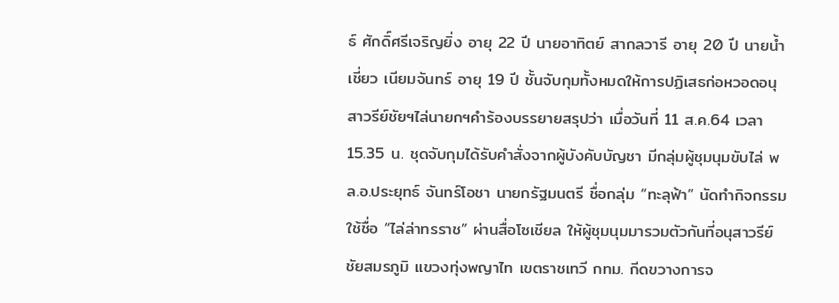ธ์ ศักดิ์ศรีเจริญยิ่ง อายุ 22 ปี นายอาทิตย์ สากลวารี อายุ 20 ปี นายน้ำเชี่ยว เนียมจันทร์ อายุ 19 ปี ชั้นจับกุมทั้งหมดให้การปฏิเสธก่อหวอดอนุสาวรีย์ชัยฯไล่นายกฯคำร้องบรรยายสรุปว่า เมื่อวันที่ 11 ส.ค.64 เวลา 15.35 น. ชุดจับกุมได้รับคำสั่งจากผู้บังคับบัญชา มีกลุ่มผู้ชุมนุมขับไล่ พล.อ.ประยุทธ์ จันทร์โอชา นายกรัฐมนตรี ชื่อกลุ่ม “ทะลุฟ้า” นัดทำกิจกรรมใช้ชื่อ “ไล่ล่าทรราช” ผ่านสื่อโซเชียล ให้ผู้ชุมนุมมารวมตัวกันที่อนุสาวรีย์ชัยสมรภูมิ แขวงทุ่งพญาไท เขตราชเทวี กทม. กีดขวางการจ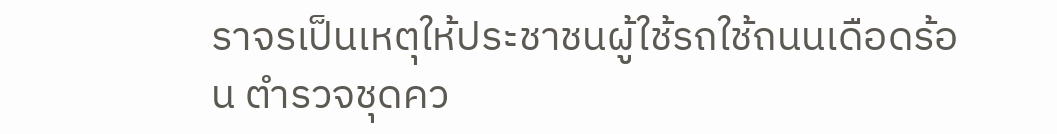ราจรเป็นเหตุให้ประชาชนผู้ใช้รถใช้ถนนเดือดร้อน ตำรวจชุดคว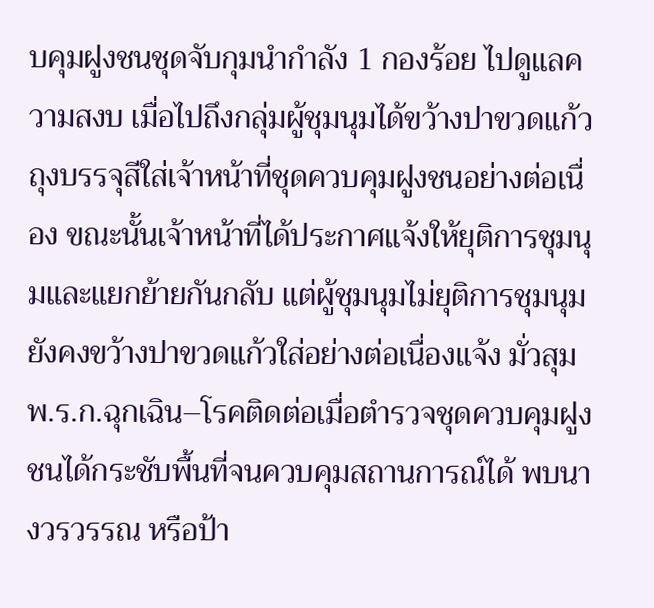บคุมฝูงชนชุดจับกุมนำกำลัง 1 กองร้อย ไปดูแลความสงบ เมื่อไปถึงกลุ่มผู้ชุมนุมได้ขว้างปาขวดแก้ว ถุงบรรจุสีใส่เจ้าหน้าที่ชุดควบคุมฝูงชนอย่างต่อเนื่อง ขณะนั้นเจ้าหน้าที่ได้ประกาศแจ้งให้ยุติการชุมนุมและแยกย้ายกันกลับ แต่ผู้ชุมนุมไม่ยุติการชุมนุมยังคงขว้างปาขวดแก้วใส่อย่างต่อเนื่องแจ้ง มั่วสุม พ.ร.ก.ฉุกเฉิน–โรคติดต่อเมื่อตำรวจชุดควบคุมฝูงชนได้กระชับพื้นที่จนควบคุมสถานการณ์ได้ พบนางวรวรรณ หรือป้า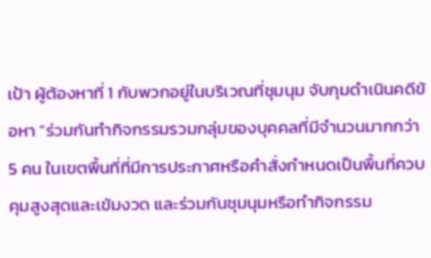เป้า ผู้ต้องหาที่ 1 กับพวกอยู่ในบริเวณที่ชุมนุม จับกุมดำเนินคดีข้อหา “ร่วมกันทำกิจกรรมรวมกลุ่มของบุคคลที่มีจำนวนมากกว่า 5 คน ในเขตพื้นที่ที่มีการประกาศหรือคำสั่งกำหนดเป็นพื้นที่ควบคุมสูงสุดและเข้มงวด และร่วมกันชุมนุมหรือทำกิจกรรม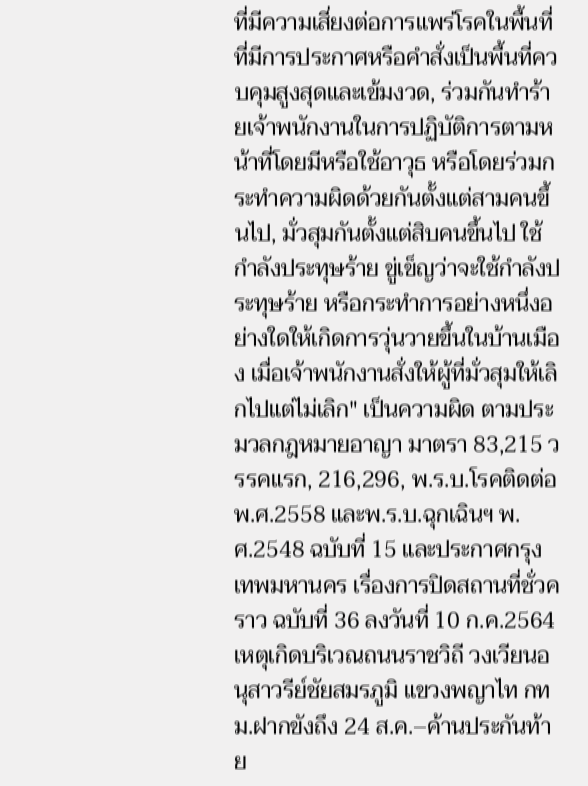ที่มีความเสี่ยงต่อการแพร่โรคในพื้นที่ที่มีการประกาศหรือคำสั่งเป็นพื้นที่ควบคุมสูงสุดและเข้มงวด, ร่วมกันทำร้ายเจ้าพนักงานในการปฏิบัติการตามหน้าที่โดยมีหรือใช้อาวุธ หรือโดยร่วมกระทำความผิดด้วยกันตั้งแต่สามคนขึ้นไป, มั่วสุมกันตั้งแต่สิบคนขึ้นไป ใช้กำลังประทุษร้าย ขู่เข็ญว่าจะใช้กำลังประทุษร้าย หรือกระทำการอย่างหนึ่งอย่างใดให้เกิดการวุ่นวายขึ้นในบ้านเมือง เมื่อเจ้าพนักงานสั่งให้ผู้ที่มั่วสุมให้เลิกไปแต่ไม่เลิก" เป็นความผิด ตามประมวลกฎหมายอาญา มาตรา 83,215 วรรคแรก, 216,296, พ.ร.บ.โรคติดต่อ พ.ศ.2558 และพ.ร.บ.ฉุกเฉินฯ พ.ศ.2548 ฉบับที่ 15 และประกาศกรุงเทพมหานคร เรื่องการปิดสถานที่ชั่วคราว ฉบับที่ 36 ลงวันที่ 10 ก.ค.2564 เหตุเกิดบริเวณถนนราชวิถี วงเวียนอนุสาวรีย์ชัยสมรภูมิ แขวงพญาไท กทม.ฝากขังถึง 24 ส.ค.–ค้านประกันท้าย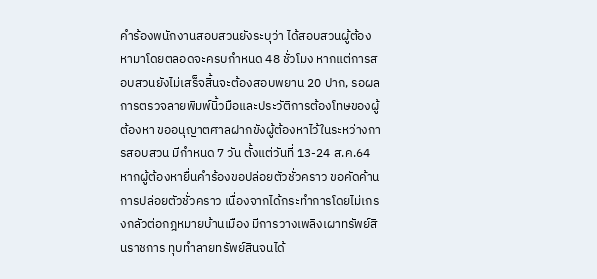คำร้องพนักงานสอบสวนยังระบุว่า ได้สอบสวนผู้ต้องหามาโดยตลอดจะครบกำหนด 48 ชั่วโมง หากแต่การสอบสวนยังไม่เสร็จสิ้นจะต้องสอบพยาน 20 ปาก, รอผลการตรวจลายพิมพ์นิ้วมือและประวัติการต้องโทษของผู้ต้องหา ขออนุญาตศาลฝากขังผู้ต้องหาไว้ในระหว่างการสอบสวน มีกำหนด 7 วัน ตั้งแต่วันที่ 13-24 ส.ค.64 หากผู้ต้องหายื่นคำร้องขอปล่อยตัวชั่วคราว ขอคัดค้านการปล่อยตัวชั่วคราว เนื่องจากได้กระทำการโดยไม่เกรงกลัวต่อกฎหมายบ้านเมือง มีการวางเพลิงเผาทรัพย์สินราชการ ทุบทำลายทรัพย์สินจนได้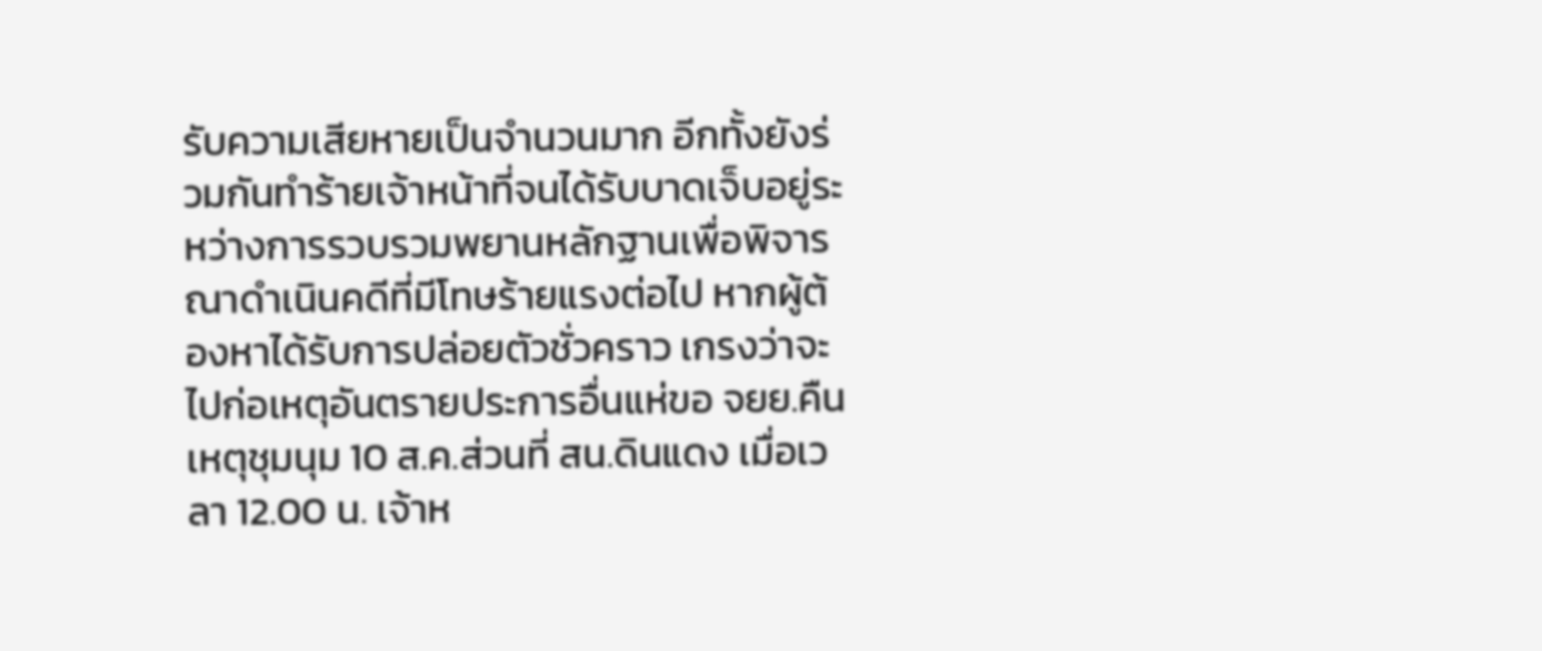รับความเสียหายเป็นจำนวนมาก อีกทั้งยังร่วมกันทำร้ายเจ้าหน้าที่จนได้รับบาดเจ็บอยู่ระหว่างการรวบรวมพยานหลักฐานเพื่อพิจารณาดำเนินคดีที่มีโทษร้ายแรงต่อไป หากผู้ต้องหาได้รับการปล่อยตัวชั่วคราว เกรงว่าจะไปก่อเหตุอันตรายประการอื่นแห่ขอ จยย.คืนเหตุชุมนุม 10 ส.ค.ส่วนที่ สน.ดินแดง เมื่อเวลา 12.00 น. เจ้าห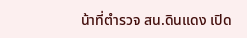น้าที่ตำรวจ สน.ดินแดง เปิด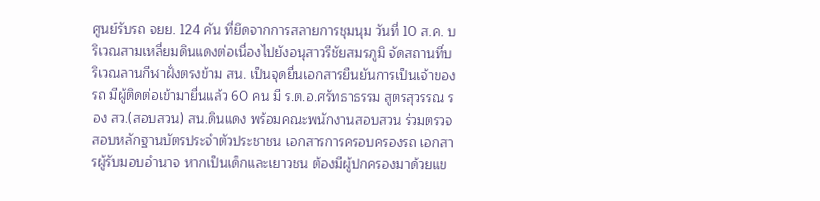ศูนย์รับรถ จยย. 124 คัน ที่ยึดจากการสลายการชุมนุม วันที่ 10 ส.ค. บริเวณสามเหลี่ยมดินแดงต่อเนื่องไปยังอนุสาวรีชัยสมรภูมิ จัดสถานที่บริเวณลานกีฬาฝั่งตรงข้าม สน. เป็นจุดยื่นเอกสารยืนยันการเป็นเจ้าของรถ มีผู้ติดต่อเข้ามายื่นแล้ว 60 คน มี ร.ต.อ.ศรัทธาธรรม สูตรสุวรรณ รอง สว.(สอบสวน) สน.ดินแดง พร้อมคณะพนักงานสอบสวน ร่วมตรวจสอบหลักฐานบัตรประจำตัวประชาชน เอกสารการครอบครองรถ เอกสารผู้รับมอบอำนาจ หากเป็นเด็กและเยาวชน ต้องมีผู้ปกครองมาด้วยแข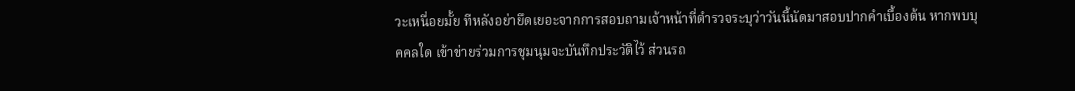วะเหนื่อยมั้ย ทีหลังอย่ายึดเยอะจากการสอบถามเจ้าหน้าที่ตำรวจระบุว่าวันนี้นัดมาสอบปากคำเบื้องต้น หากพบบุคคลใด เข้าข่ายร่วมการชุมนุมจะบันทึกประวัติไว้ ส่วนรถ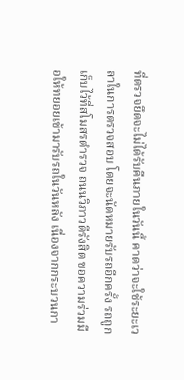ที่ตรวจยึดจะไม่ได้รับคืนภายในวันนี้ คาดว่าจะใช้ระยะเวลาในการตรวจสอบ โดยจะนัดหมายรับรถอีกครั้ง รถถูกเก็บไว้ที่สโมสรตำรวจ ถนนวิภาวดีรังสิต ขอความร่วมมือให้ทยอยเข้ามารับรถในวันหลัง เนื่องจากกระบวนกา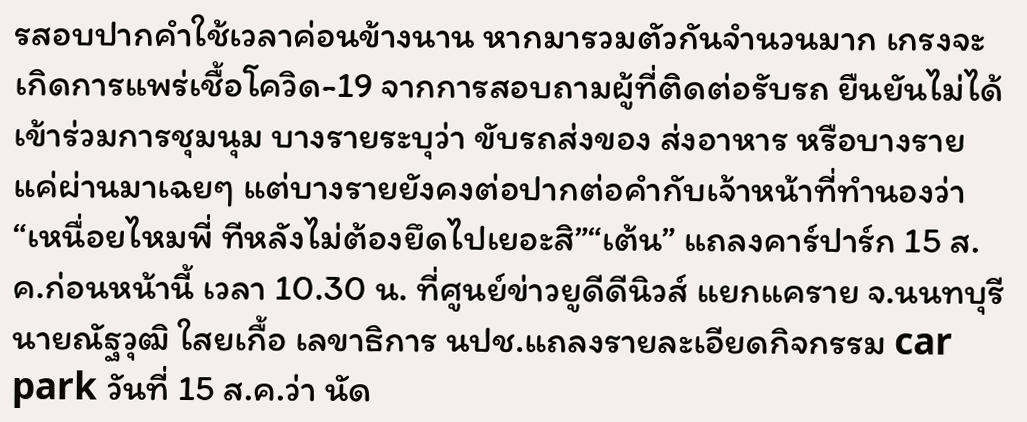รสอบปากคำใช้เวลาค่อนข้างนาน หากมารวมตัวกันจำนวนมาก เกรงจะเกิดการแพร่เชื้อโควิด-19 จากการสอบถามผู้ที่ติดต่อรับรถ ยืนยันไม่ได้เข้าร่วมการชุมนุม บางรายระบุว่า ขับรถส่งของ ส่งอาหาร หรือบางรายแค่ผ่านมาเฉยๆ แต่บางรายยังคงต่อปากต่อคำกับเจ้าหน้าที่ทำนองว่า “เหนื่อยไหมพี่ ทีหลังไม่ต้องยึดไปเยอะสิ”“เต้น” แถลงคาร์ปาร์ก 15 ส.ค.ก่อนหน้านี้ เวลา 10.30 น. ที่ศูนย์ข่าวยูดีดีนิวส์ แยกแคราย จ.นนทบุรี นายณัฐวุฒิ ใสยเกื้อ เลขาธิการ นปช.แถลงรายละเอียดกิจกรรม car park วันที่ 15 ส.ค.ว่า นัด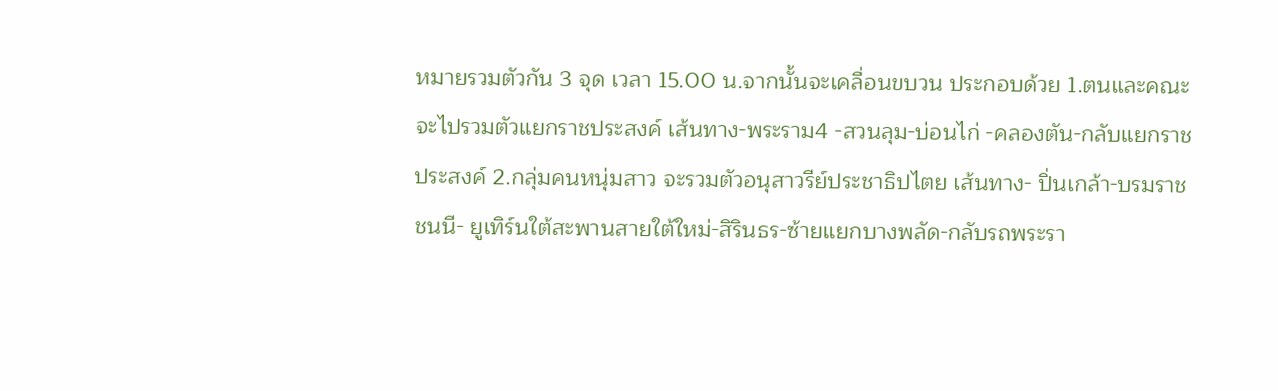หมายรวมตัวกัน 3 จุด เวลา 15.00 น.จากนั้นจะเคลื่อนขบวน ประกอบด้วย 1.ตนและคณะจะไปรวมตัวแยกราชประสงค์ เส้นทาง-พระราม4 -สวนลุม-บ่อนไก่ -คลองตัน-กลับแยกราชประสงค์ 2.กลุ่มคนหนุ่มสาว จะรวมตัวอนุสาวรีย์ประชาธิปไตย เส้นทาง- ปิ่นเกล้า-บรมราชชนนี- ยูเทิร์นใต้สะพานสายใต้ใหม่-สิรินธร-ซ้ายแยกบางพลัด-กลับรถพระรา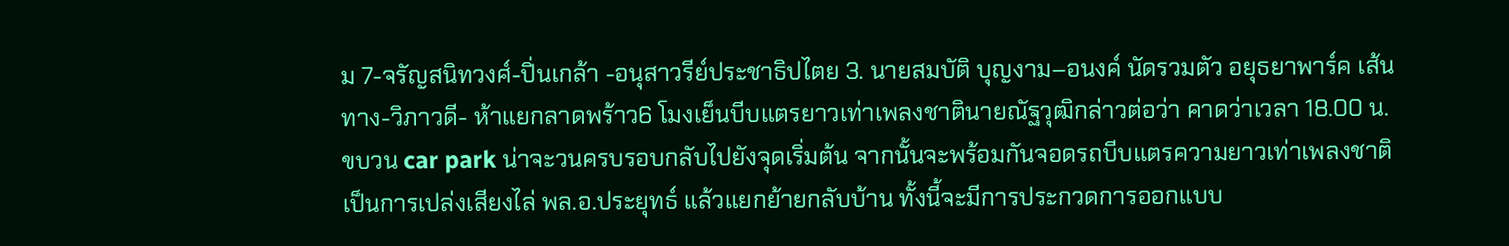ม 7-จรัญสนิทวงศ์-ปิ่นเกล้า -อนุสาวรีย์ประชาธิปไตย 3. นายสมบัติ บุญงาม–อนงค์ นัดรวมตัว อยุธยาพาร์ค เส้นทาง-วิภาวดี- ห้าแยกลาดพร้าว6 โมงเย็นบีบแตรยาวเท่าเพลงชาตินายณัฐวุฒิกล่าวต่อว่า คาดว่าเวลา 18.00 น.ขบวน car park น่าจะวนครบรอบกลับไปยังจุดเริ่มต้น จากนั้นจะพร้อมกันจอดรถบีบแตรความยาวเท่าเพลงชาติ เป็นการเปล่งเสียงไล่ พล.อ.ประยุทธ์ แล้วแยกย้ายกลับบ้าน ทั้งนี้จะมีการประกวดการออกแบบ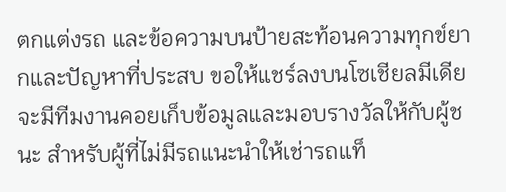ตกแต่งรถ และข้อความบนป้ายสะท้อนความทุกข์ยากและปัญหาที่ประสบ ขอให้แชร์ลงบนโซเชียลมีเดีย จะมีทีมงานคอยเก็บข้อมูลและมอบรางวัลให้กับผู้ชนะ สำหรับผู้ที่ไม่มีรถแนะนำให้เช่ารถแท็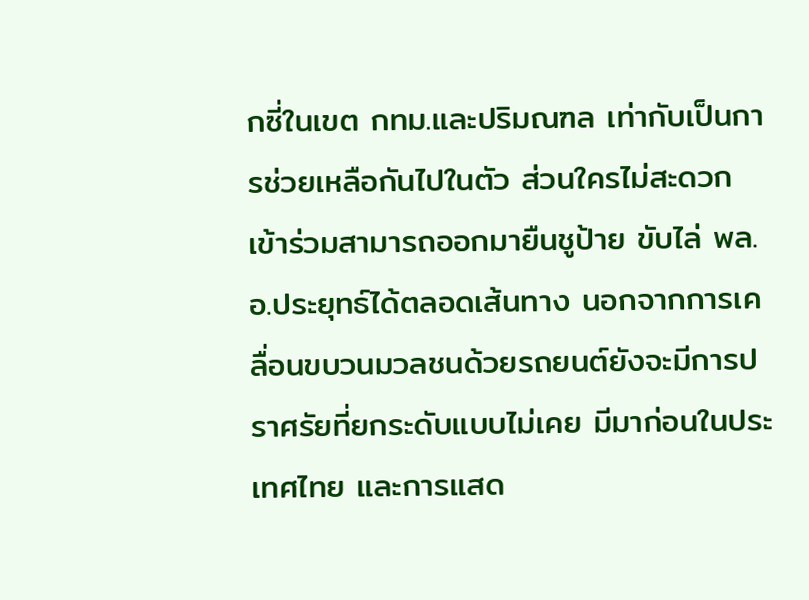กซี่ในเขต กทม.และปริมณฑล เท่ากับเป็นการช่วยเหลือกันไปในตัว ส่วนใครไม่สะดวกเข้าร่วมสามารถออกมายืนชูป้าย ขับไล่ พล.อ.ประยุทธ์ได้ตลอดเส้นทาง นอกจากการเคลื่อนขบวนมวลชนด้วยรถยนต์ยังจะมีการปราศรัยที่ยกระดับแบบไม่เคย มีมาก่อนในประเทศไทย และการแสด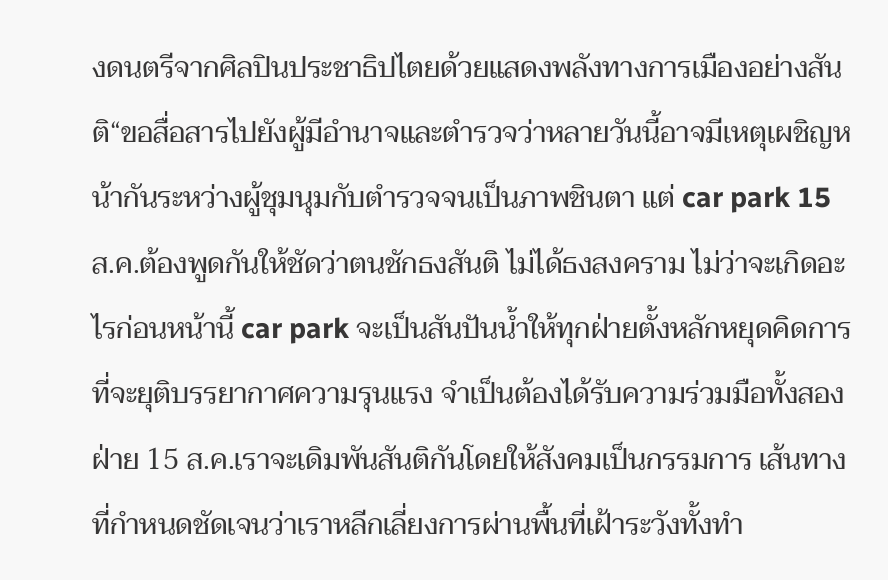งดนตรีจากศิลปินประชาธิปไตยด้วยแสดงพลังทางการเมืองอย่างสันติ“ขอสื่อสารไปยังผู้มีอำนาจและตำรวจว่าหลายวันนี้อาจมีเหตุเผชิญหน้ากันระหว่างผู้ชุมนุมกับตำรวจจนเป็นภาพชินตา แต่ car park 15 ส.ค.ต้องพูดกันให้ชัดว่าตนชักธงสันติ ไม่ได้ธงสงคราม ไม่ว่าจะเกิดอะไรก่อนหน้านี้ car park จะเป็นสันปันน้ำให้ทุกฝ่ายตั้งหลักหยุดคิดการที่จะยุติบรรยากาศความรุนแรง จำเป็นต้องได้รับความร่วมมือทั้งสองฝ่าย 15 ส.ค.เราจะเดิมพันสันติกันโดยให้สังคมเป็นกรรมการ เส้นทางที่กำหนดชัดเจนว่าเราหลีกเลี่ยงการผ่านพื้นที่เฝ้าระวังทั้งทำ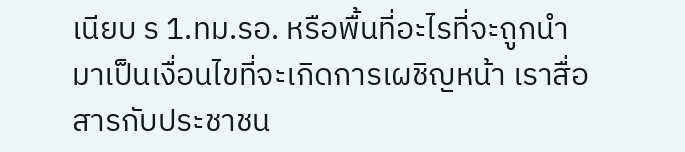เนียบ ร 1.ทม.รอ. หรือพื้นที่อะไรที่จะถูกนำมาเป็นเงื่อนไขที่จะเกิดการเผชิญหน้า เราสื่อสารกับประชาชน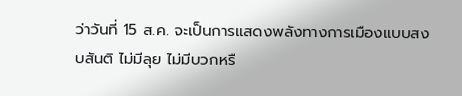ว่าวันที่ 15 ส.ค. จะเป็นการแสดงพลังทางการเมืองแบบสงบสันติ ไม่มีลุย ไม่มีบวกหรื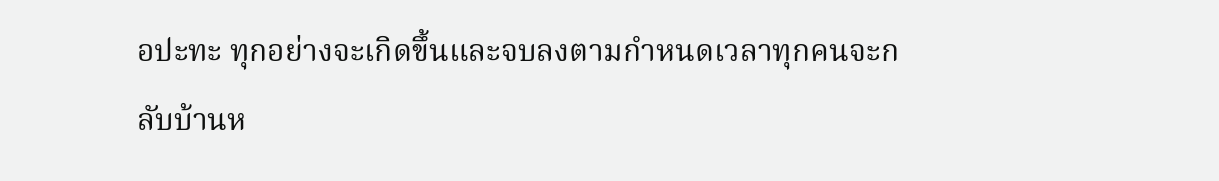อปะทะ ทุกอย่างจะเกิดขึ้นและจบลงตามกำหนดเวลาทุกคนจะกลับบ้านห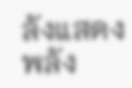ลังแสดงพลัง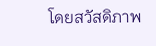โดยสวัสดิภาพ